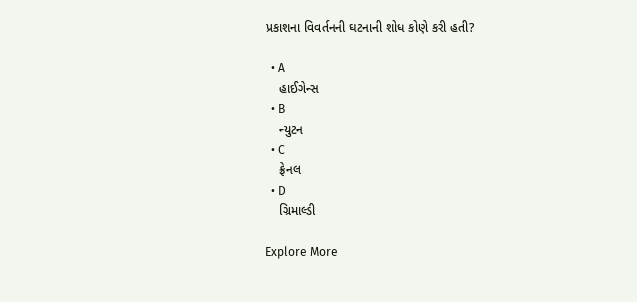પ્રકાશના વિવર્તનની ઘટનાની શોધ કોણે કરી હતી?

  • A
    હાઈગેન્સ
  • B
    ન્યુટન
  • C
    ફ્રેનલ
  • D
    ગ્રિમાલ્ડી

Explore More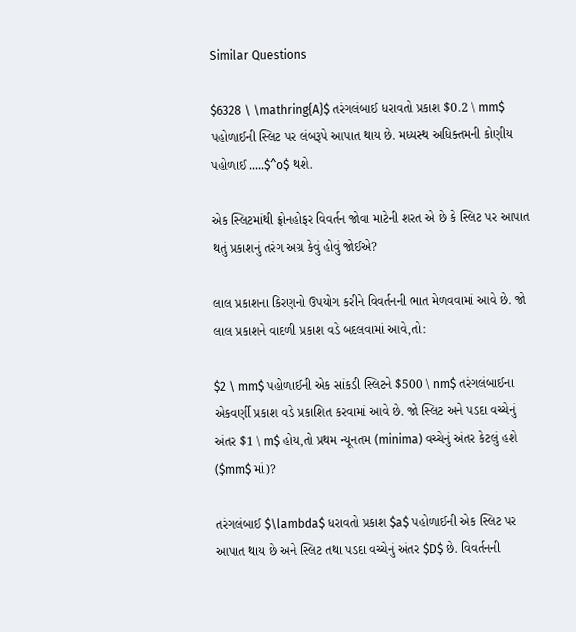Similar Questions

$6328 \ \mathring{A}$ તરંગલંબાઈ ધરાવતો પ્રકાશ $0.2 \ mm$ પહોળાઈની સ્લિટ પર લંબરૂપે આપાત થાય છે. મધ્યસ્થ અધિક્તમની કોણીય પહોળાઈ .....$^o$ થશે.

એક સ્લિટમાંથી ફ્રોનહોફર વિવર્તન જોવા માટેની શરત એ છે કે સ્લિટ પર આપાત થતું પ્રકાશનું તરંગ અગ્ર કેવું હોવું જોઈએ?

લાલ પ્રકાશના કિરણનો ઉપયોગ કરીને વિવર્તનની ભાત મેળવવામાં આવે છે. જો લાલ પ્રકાશને વાદળી પ્રકાશ વડે બદલવામાં આવે,તો:

$2 \ mm$ પહોળાઈની એક સાંકડી સ્લિટને $500 \ nm$ તરંગલંબાઈના એકવર્ણી પ્રકાશ વડે પ્રકાશિત કરવામાં આવે છે. જો સ્લિટ અને પડદા વચ્ચેનું અંતર $1 \ m$ હોય,તો પ્રથમ ન્યૂનતમ (minima) વચ્ચેનું અંતર કેટલું હશે ($mm$ માં)?

તરંગલંબાઈ $\lambda$ ધરાવતો પ્રકાશ $a$ પહોળાઈની એક સ્લિટ પર આપાત થાય છે અને સ્લિટ તથા પડદા વચ્ચેનું અંતર $D$ છે. વિવર્તનની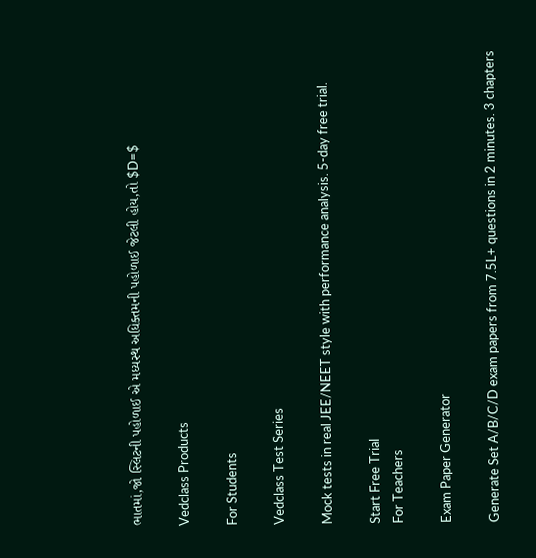ભાતમાં,જો સ્લિટની પહોળાઈ એ મધ્યસ્થ અધિક્તમની પહોળાઈ જેટલી હોય,તો $D=$

Vedclass Products

For Students

Vedclass Test Series

Mock tests in real JEE/NEET style with performance analysis. 5-day free trial.

Start Free Trial
For Teachers

Exam Paper Generator

Generate Set A/B/C/D exam papers from 7.5L+ questions in 2 minutes. 3 chapters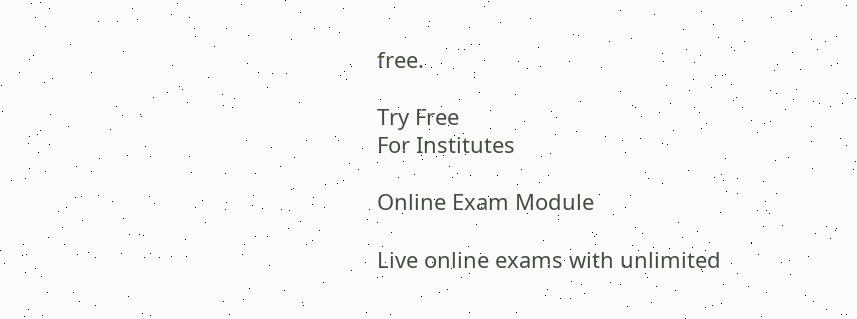free.

Try Free
For Institutes

Online Exam Module

Live online exams with unlimited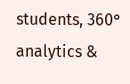students, 360° analytics &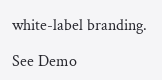white-label branding.

See Demo